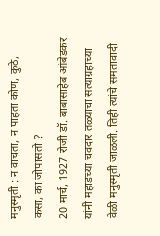मनुस्मृती : न वाचता, न पाहता कोण, कुठे, कसा, का जोपासतो ?
20 मार्च, 1927 रोजी डॉ. बाबासाहेब आंबेडकर यांनी महाडच्या चवदार तळ्याचा सत्याग्रहाच्या वेळी मनुस्मृती जाळली. तिही त्यांचे समतावादी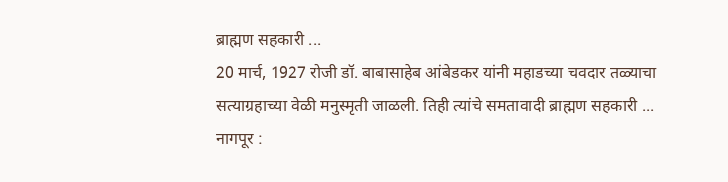ब्राह्मण सहकारी ...
20 मार्च, 1927 रोजी डॉ. बाबासाहेब आंबेडकर यांनी महाडच्या चवदार तळ्याचा सत्याग्रहाच्या वेळी मनुस्मृती जाळली. तिही त्यांचे समतावादी ब्राह्मण सहकारी ...
नागपूर :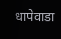धापेवाडा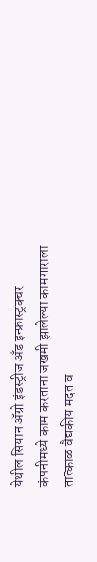येथील सियान ॲग्रो इंडस्ट्रीज अँड इन्फ्रास्ट्रक्चर कंपनीमध्ये काम करताना जखमी झालेल्या कामगाराला तात्काळ वैद्यकीय मदत व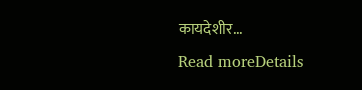कायदेशीर...
Read moreDetails